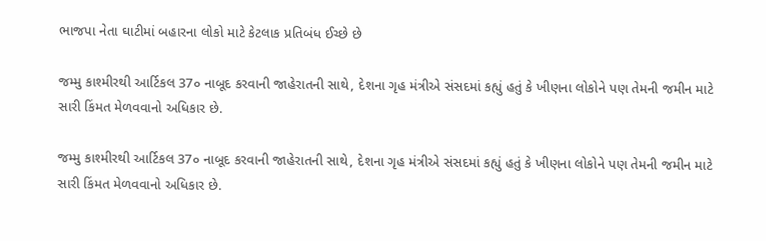ભાજપા નેતા ઘાટીમાં બહારના લોકો માટે કેટલાક પ્રતિબંધ ઈચ્છે છે

જમ્મુ કાશ્મીરથી આર્ટિકલ 37૦ નાબૂદ કરવાની જાહેરાતની સાથે, દેશના ગૃહ મંત્રીએ સંસદમાં કહ્યું હતું કે ખીણના લોકોને પણ તેમની જમીન માટે સારી કિંમત મેળવવાનો અધિકાર છે.

જમ્મુ કાશ્મીરથી આર્ટિકલ 37૦ નાબૂદ કરવાની જાહેરાતની સાથે, દેશના ગૃહ મંત્રીએ સંસદમાં કહ્યું હતું કે ખીણના લોકોને પણ તેમની જમીન માટે સારી કિંમત મેળવવાનો અધિકાર છે.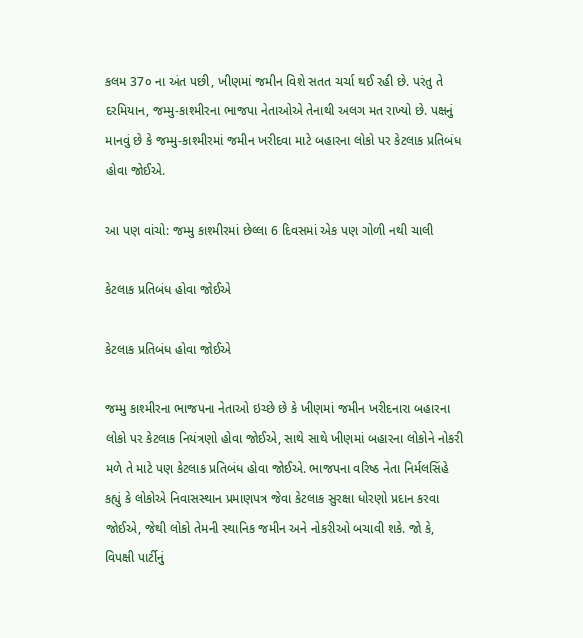કલમ 37૦ ના અંત પછી, ખીણમાં જમીન વિશે સતત ચર્ચા થઈ રહી છે. પરંતુ તે દરમિયાન, જમ્મુ-કાશ્મીરના ભાજપા નેતાઓએ તેનાથી અલગ મત રાખ્યો છે. પક્ષનું માનવું છે કે જમ્મુ-કાશ્મીરમાં જમીન ખરીદવા માટે બહારના લોકો પર કેટલાક પ્રતિબંધ હોવા જોઈએ.

આ પણ વાંચો: જમ્મુ કાશ્મીરમાં છેલ્લા 6 દિવસમાં એક પણ ગોળી નથી ચાલી

કેટલાક પ્રતિબંધ હોવા જોઈએ

કેટલાક પ્રતિબંધ હોવા જોઈએ

જમ્મુ કાશ્મીરના ભાજપના નેતાઓ ઇચ્છે છે કે ખીણમાં જમીન ખરીદનારા બહારના લોકો પર કેટલાક નિયંત્રણો હોવા જોઈએ, સાથે સાથે ખીણમાં બહારના લોકોને નોકરી મળે તે માટે પણ કેટલાક પ્રતિબંધ હોવા જોઈએ. ભાજપના વરિષ્ઠ નેતા નિર્મલસિંહે કહ્યું કે લોકોએ નિવાસસ્થાન પ્રમાણપત્ર જેવા કેટલાક સુરક્ષા ધોરણો પ્રદાન કરવા જોઈએ, જેથી લોકો તેમની સ્થાનિક જમીન અને નોકરીઓ બચાવી શકે. જો કે, વિપક્ષી પાર્ટીનું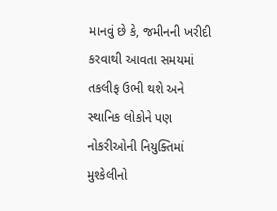માનવું છે કે, જમીનની ખરીદી કરવાથી આવતા સમયમાં તકલીફ ઉભી થશે અને સ્થાનિક લોકોને પણ નોકરીઓની નિયુક્તિમાં મુશ્કેલીનો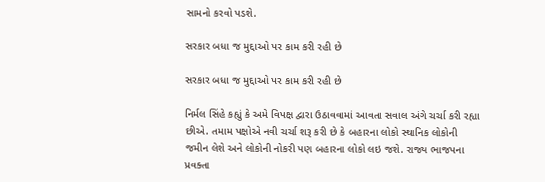સામનો કરવો પડશે.

સરકાર બધા જ મુદ્દાઓ પર કામ કરી રહી છે

સરકાર બધા જ મુદ્દાઓ પર કામ કરી રહી છે

નિર્મલ સિંહે કહ્યું કે અમે વિપક્ષ દ્વારા ઉઠાવવામાં આવતા સવાલ અંગે ચર્ચા કરી રહ્યા છીએ. તમામ પક્ષોએ નવી ચર્ચા શરૂ કરી છે કે બહારના લોકો સ્થાનિક લોકોની જમીન લેશે અને લોકોની નોકરી પણ બહારના લોકો લઇ જશે. રાજ્ય ભાજપના પ્રવક્તા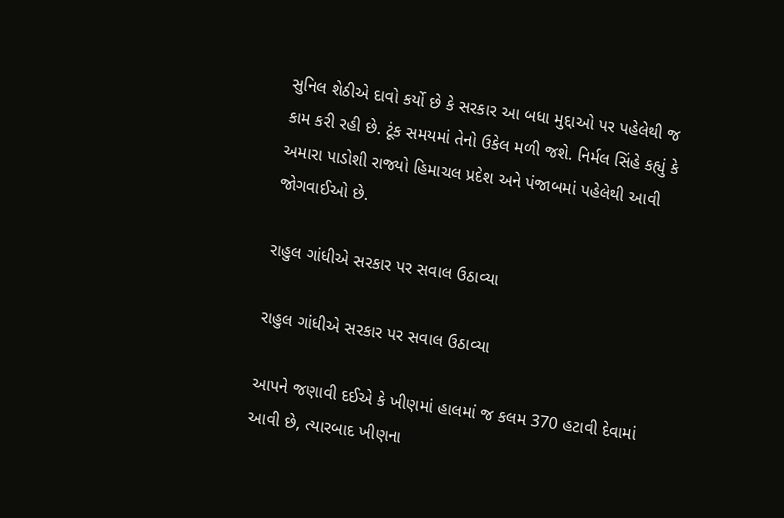સુનિલ શેઠીએ દાવો કર્યો છે કે સરકાર આ બધા મુદ્દાઓ પર પહેલેથી જ કામ કરી રહી છે. ટૂંક સમયમાં તેનો ઉકેલ મળી જશે. નિર્મલ સિંહે કહ્યું કે અમારા પાડોશી રાજ્યો હિમાચલ પ્રદેશ અને પંજાબમાં પહેલેથી આવી જોગવાઈઓ છે.

રાહુલ ગાંધીએ સરકાર પર સવાલ ઉઠાવ્યા

રાહુલ ગાંધીએ સરકાર પર સવાલ ઉઠાવ્યા

આપને જણાવી દઈએ કે ખીણમાં હાલમાં જ કલમ 370 હટાવી દેવામાં આવી છે, ત્યારબાદ ખીણના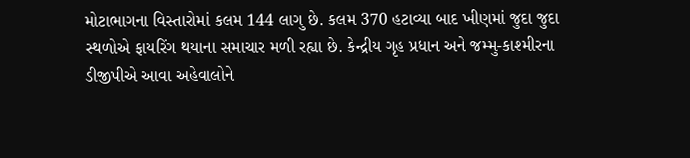મોટાભાગના વિસ્તારોમાં કલમ 144 લાગુ છે. કલમ 370 હટાવ્યા બાદ ખીણમાં જુદા જુદા સ્થળોએ ફાયરિંગ થયાના સમાચાર મળી રહ્યા છે. કેન્દ્રીય ગૃહ પ્રધાન અને જમ્મુ-કાશ્મીરના ડીજીપીએ આવા અહેવાલોને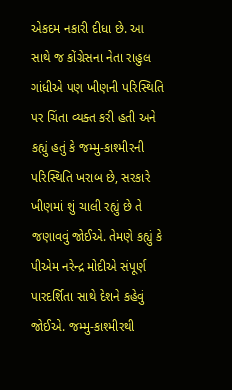એકદમ નકારી દીધા છે. આ સાથે જ કોંગ્રેસના નેતા રાહુલ ગાંધીએ પણ ખીણની પરિસ્થિતિ પર ચિંતા વ્યક્ત કરી હતી અને કહ્યું હતું કે જમ્મુ-કાશ્મીરની પરિસ્થિતિ ખરાબ છે, સરકારે ખીણમાં શું ચાલી રહ્યું છે તે જણાવવું જોઈએ. તેમણે કહ્યું કે પીએમ નરેન્દ્ર મોદીએ સંપૂર્ણ પારદર્શિતા સાથે દેશને કહેવું જોઈએ. જમ્મુ-કાશ્મીરથી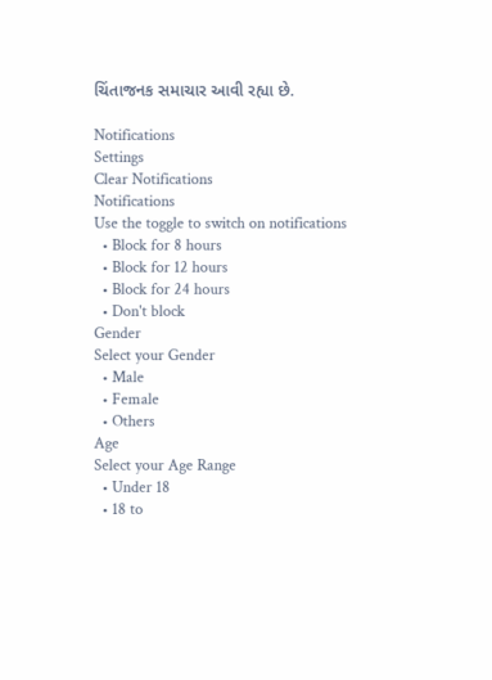ચિંતાજનક સમાચાર આવી રહ્યા છે.

Notifications
Settings
Clear Notifications
Notifications
Use the toggle to switch on notifications
  • Block for 8 hours
  • Block for 12 hours
  • Block for 24 hours
  • Don't block
Gender
Select your Gender
  • Male
  • Female
  • Others
Age
Select your Age Range
  • Under 18
  • 18 to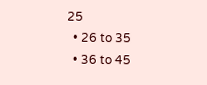25
  • 26 to 35
  • 36 to 45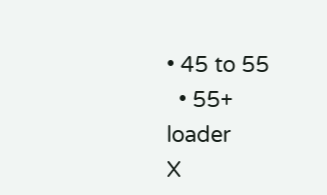• 45 to 55
  • 55+
loader
X